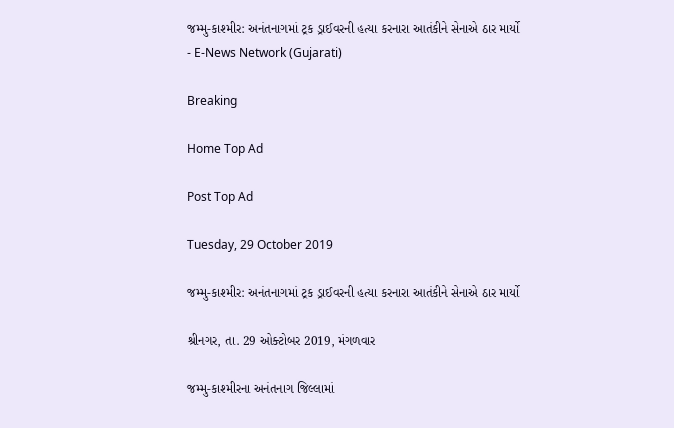જમ્મુ-કાશ્મીર: અનંતનાગમાં ટ્રક ડ્રાઈવરની હત્યા કરનારા આતંકીને સેનાએ ઠાર માર્યો - E-News Network (Gujarati)

Breaking

Home Top Ad

Post Top Ad

Tuesday, 29 October 2019

જમ્મુ-કાશ્મીર: અનંતનાગમાં ટ્રક ડ્રાઈવરની હત્યા કરનારા આતંકીને સેનાએ ઠાર માર્યો

શ્રીનગર, તા. 29 ઓક્ટોબર 2019, મંગળવાર

જમ્મુ-કાશ્મીરના અનંતનાગ જિલ્લામાં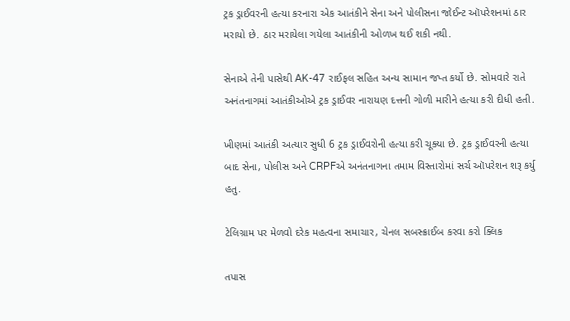ટ્રક ડ્રાઈવરની હત્યા કરનારા એક આતંકીને સેના અને પોલીસના જોઈન્ટ ઑપરેશનમાં ઠાર મરાયો છે. ઠાર મરાયેલા ગયેલા આતંકીની ઓળખ થઈ શકી નથી.

સેનાએ તેની પાસેથી AK-47 રાઈફલ સહિત અન્ય સામાન જપ્ત કર્યો છે. સોમવારે રાતે અનંતનાગમાં આતંકીઓએ ટ્રક ડ્રાઈવર નારાયણ દત્તની ગોળી મારીને હત્યા કરી દીધી હતી.

ખીણમાં આતંકી અત્યાર સુધી 6 ટ્રક ડ્રાઈવરોની હત્યા કરી ચૂક્યા છે. ટ્રક ડ્રાઈવરની હત્યા બાદ સેના, પોલીસ અને CRPFએ અનંતનાગના તમામ વિસ્તારોમાં સર્ચ ઑપરેશન શરૂ કર્યુ હતુ.

ટેલિગ્રામ પર મેળવો દરેક મહત્વના સમાચાર, ચેનલ સબસ્ક્રાઈબ કરવા કરો ક્લિક

તપાસ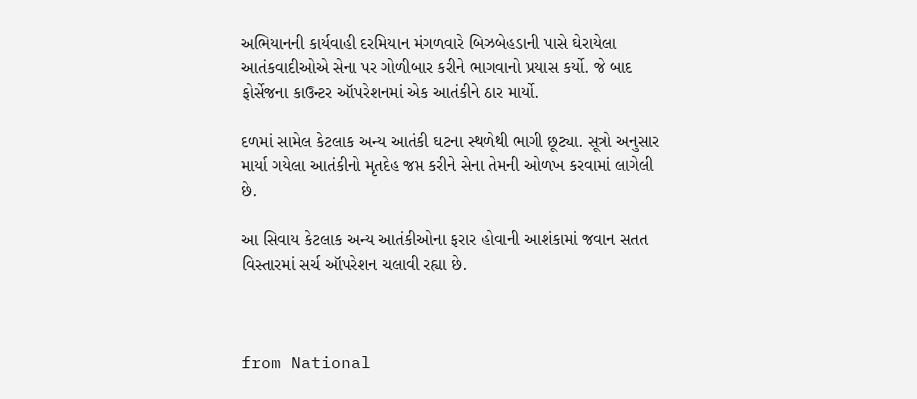અભિયાનની કાર્યવાહી દરમિયાન મંગળવારે બિઝબેહડાની પાસે ઘેરાયેલા આતંકવાદીઓએ સેના પર ગોળીબાર કરીને ભાગવાનો પ્રયાસ કર્યો. જે બાદ ફોર્સેજના કાઉન્ટર ઑપરેશનમાં એક આતંકીને ઠાર માર્યો.

દળમાં સામેલ કેટલાક અન્ય આતંકી ઘટના સ્થળેથી ભાગી છૂટ્યા. સૂત્રો અનુસાર માર્યા ગયેલા આતંકીનો મૃતદેહ જપ્ત કરીને સેના તેમની ઓળખ કરવામાં લાગેલી છે.

આ સિવાય કેટલાક અન્ય આતંકીઓના ફરાર હોવાની આશંકામાં જવાન સતત વિસ્તારમાં સર્ચ ઑપરેશન ચલાવી રહ્યા છે.



from National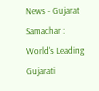News - Gujarat Samachar : World's Leading Gujarati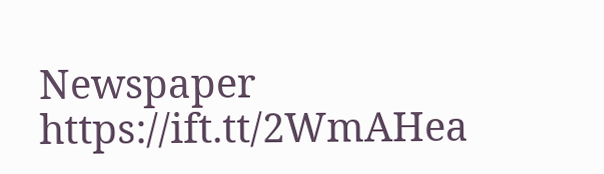Newspaper https://ift.tt/2WmAHea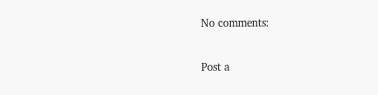No comments:

Post a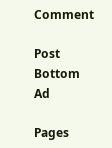Comment

Post Bottom Ad

Pages